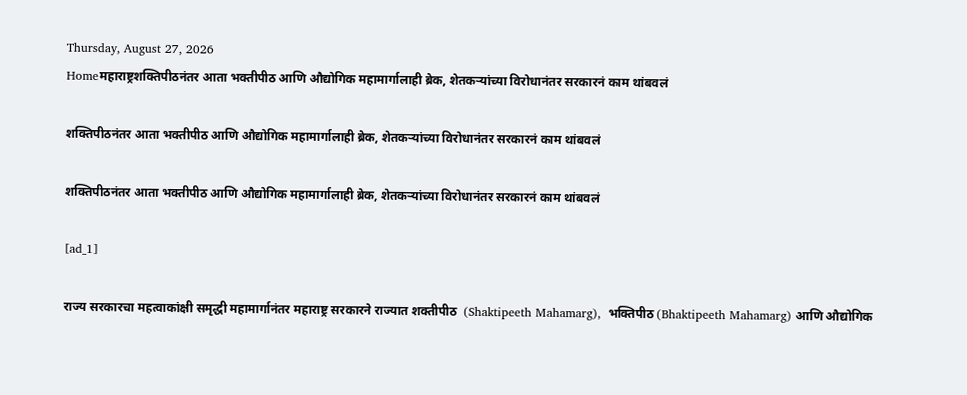Thursday, August 27, 2026
Homeमहाराष्ट्रशक्तिपीठनंतर आता भक्तीपीठ आणि औद्योगिक महामार्गालाही ब्रेक, शेतकऱ्यांच्या विरोधानंतर सरकारनं काम थांबवलं

शक्तिपीठनंतर आता भक्तीपीठ आणि औद्योगिक महामार्गालाही ब्रेक, शेतकऱ्यांच्या विरोधानंतर सरकारनं काम थांबवलं

शक्तिपीठनंतर आता भक्तीपीठ आणि औद्योगिक महामार्गालाही ब्रेक, शेतकऱ्यांच्या विरोधानंतर सरकारनं काम थांबवलं

[ad_1]

राज्य सरकारचा महत्वाकांक्षी समृद्धी महामार्गानंतर महाराष्ट्र सरकारने राज्यात शक्तीपीठ  (Shaktipeeth Mahamarg),  भक्तिपीठ (Bhaktipeeth Mahamarg) आणि औद्योगिक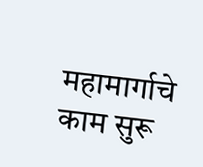महामार्गाचे काम सुरू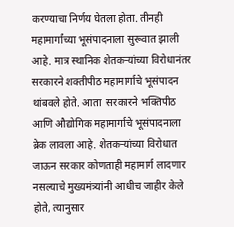करण्याचा निर्णय घेतला होता. तीनही महामार्गांच्या भूसंपादनाला सुरूवात झाली आहे. मात्र स्थानिक शेतकऱ्यांच्या विरोधानंतर सरकारने शक्तीपीठ महामार्गाचे भूसंपादन थांबवले होते. आता  सरकारने भक्तिपीठ आणि औद्योगिक महामार्गाचे भूसंपादनाला ब्रेक लावला आहे. शेतकऱ्यांच्या विरोधात जाऊन सरकार कोणताही महामार्ग लादणार नसल्याचे मुख्यमंत्र्यांनी आधीच जाहीर केले होते, त्यानुसार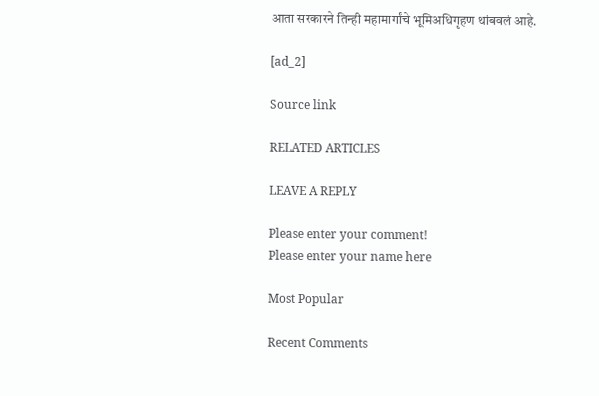आता सरकारने तिन्ही महामार्गांचे भूमिअधिगृहण थांबवलं आहे.

[ad_2]

Source link

RELATED ARTICLES

LEAVE A REPLY

Please enter your comment!
Please enter your name here

Most Popular

Recent Comments